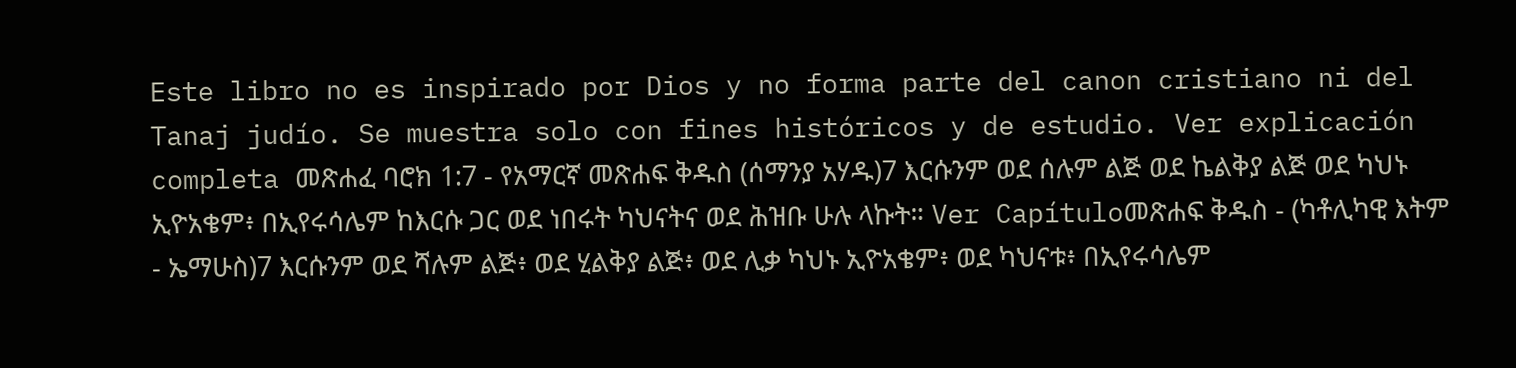Este libro no es inspirado por Dios y no forma parte del canon cristiano ni del Tanaj judío. Se muestra solo con fines históricos y de estudio. Ver explicación completa መጽሐፈ ባሮክ 1:7 - የአማርኛ መጽሐፍ ቅዱስ (ሰማንያ አሃዱ)7 እርሱንም ወደ ሰሉም ልጅ ወደ ኬልቅያ ልጅ ወደ ካህኑ ኢዮአቄም፥ በኢየሩሳሌም ከእርሱ ጋር ወደ ነበሩት ካህናትና ወደ ሕዝቡ ሁሉ ላኩት። Ver Capítuloመጽሐፍ ቅዱስ - (ካቶሊካዊ እትም - ኤማሁስ)7 እርሱንም ወደ ሻሉም ልጅ፥ ወደ ሂልቅያ ልጅ፥ ወደ ሊቃ ካህኑ ኢዮአቄም፥ ወደ ካህናቱ፥ በኢየሩሳሌም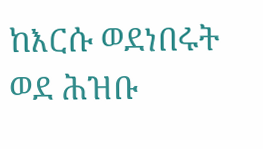ከእርሱ ወደነበሩት ወደ ሕዝቡ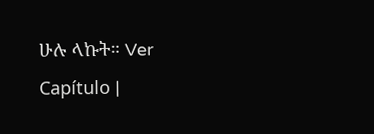ሁሉ ላኩት። Ver Capítulo |